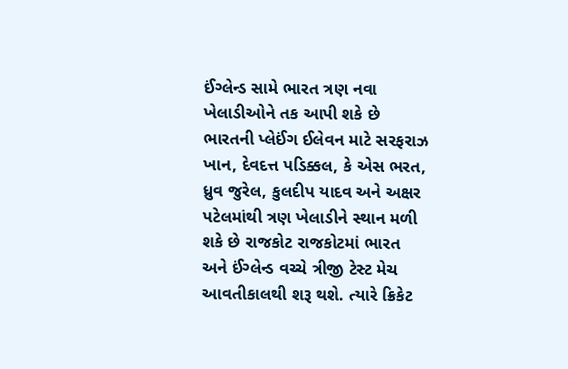ઈંગ્લેન્ડ સામે ભારત ત્રણ નવા ખેલાડીઓને તક આપી શકે છે
ભારતની પ્લેઈંગ ઈલેવન માટે સરફરાઝ ખાન, દેવદત્ત પડિક્કલ, કે એસ ભરત, ધ્રુવ જુરેલ, કુલદીપ યાદવ અને અક્ષર પટેલમાંથી ત્રણ ખેલાડીને સ્થાન મળી શકે છે રાજકોટ રાજકોટમાં ભારત અને ઈંગ્લેન્ડ વચ્ચે ત્રીજી ટેસ્ટ મેચ આવતીકાલથી શરૂ થશે. ત્યારે ક્રિકેટ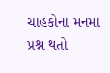ચાહકોના મનમા પ્રશ્ન થતો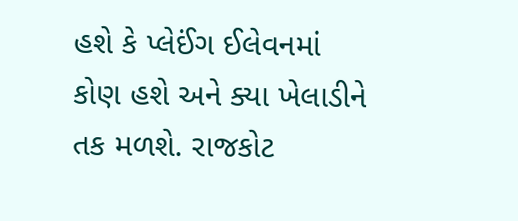હશે કે પ્લેઈંગ ઈલેવનમાં કોણ હશે અને ક્યા ખેલાડીને તક મળશે. રાજકોટ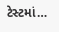ટેસ્ટમાં…